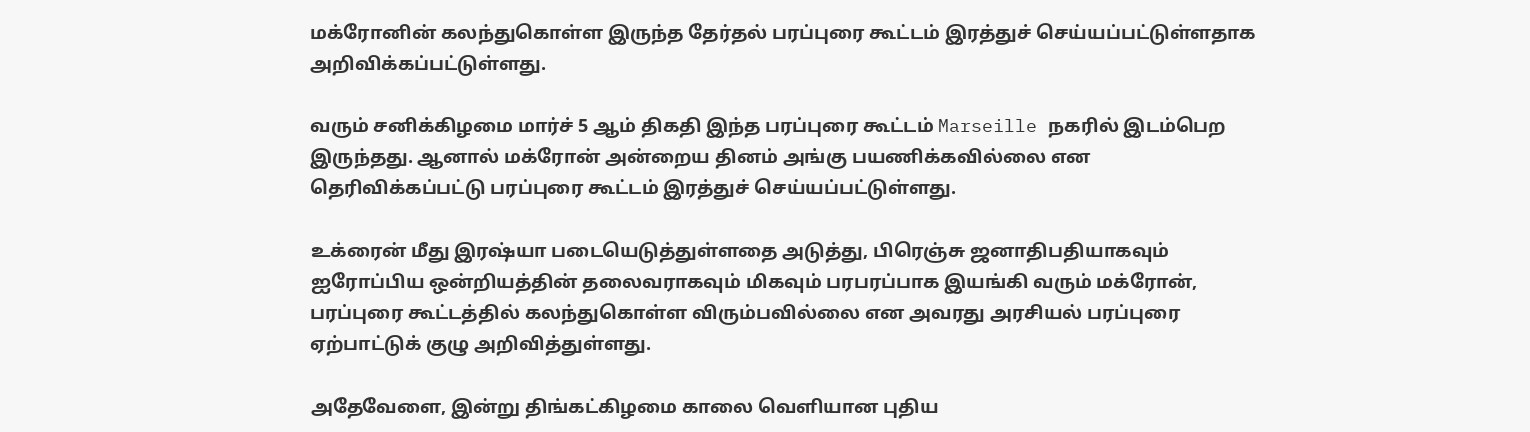மக்ரோனின் கலந்துகொள்ள இருந்த தேர்தல் பரப்புரை கூட்டம் இரத்துச் செய்யப்பட்டுள்ளதாக அறிவிக்கப்பட்டுள்ளது.

வரும் சனிக்கிழமை மார்ச் 5 ஆம் திகதி இந்த பரப்புரை கூட்டம் Marseille நகரில் இடம்பெற இருந்தது. ஆனால் மக்ரோன் அன்றைய தினம் அங்கு பயணிக்கவில்லை என தெரிவிக்கப்பட்டு பரப்புரை கூட்டம் இரத்துச் செய்யப்பட்டுள்ளது.

உக்ரைன் மீது இரஷ்யா படையெடுத்துள்ளதை அடுத்து, பிரெஞ்சு ஜனாதிபதியாகவும் ஐரோப்பிய ஒன்றியத்தின் தலைவராகவும் மிகவும் பரபரப்பாக இயங்கி வரும் மக்ரோன், பரப்புரை கூட்டத்தில் கலந்துகொள்ள விரும்பவில்லை என அவரது அரசியல் பரப்புரை ஏற்பாட்டுக் குழு அறிவித்துள்ளது.

அதேவேளை, இன்று திங்கட்கிழமை காலை வெளியான புதிய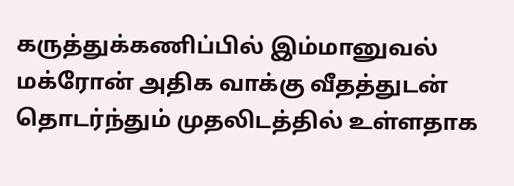கருத்துக்கணிப்பில் இம்மானுவல் மக்ரோன் அதிக வாக்கு வீதத்துடன் தொடர்ந்தும் முதலிடத்தில் உள்ளதாக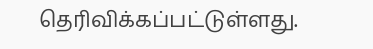தெரிவிக்கப்பட்டுள்ளது.